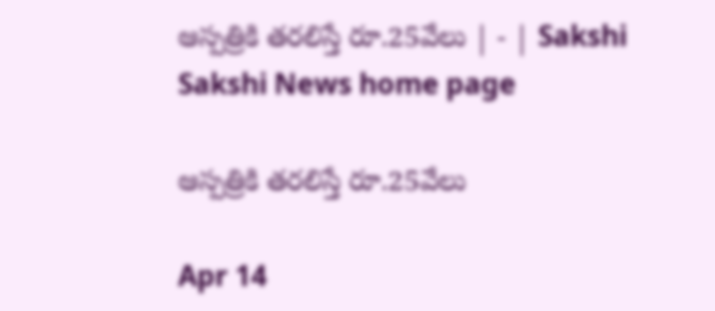ఆస్పత్రికి తరలిస్తే రూ.25వేలు | - | Sakshi
Sakshi News home page

ఆస్పత్రికి తరలిస్తే రూ.25వేలు

Apr 14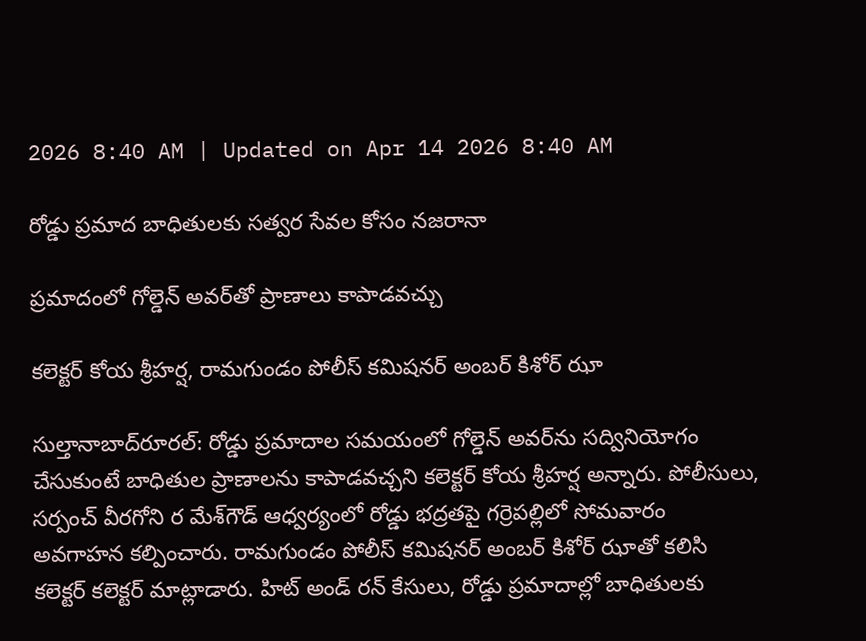2026 8:40 AM | Updated on Apr 14 2026 8:40 AM

రోడ్డు ప్రమాద బాధితులకు సత్వర సేవల కోసం నజరానా

ప్రమాదంలో గోల్డెన్‌ అవర్‌తో ప్రాణాలు కాపాడవచ్చు

కలెక్టర్‌ కోయ శ్రీహర్ష, రామగుండం పోలీస్‌ కమిషనర్‌ అంబర్‌ కిశోర్‌ ఝా

సుల్తానాబాద్‌రూరల్‌: రోడ్డు ప్రమాదాల సమయంలో గోల్డెన్‌ అవర్‌ను సద్వినియోగం చేసుకుంటే బాధితుల ప్రాణాలను కాపాడవచ్చని కలెక్టర్‌ కోయ శ్రీహర్ష అన్నారు. పోలీసులు, సర్పంచ్‌ వీరగోని ర మేశ్‌గౌడ్‌ ఆధ్వర్యంలో రోడ్డు భద్రతపై గర్రెపల్లిలో సోమవారం అవగాహన కల్పించారు. రామగుండం పోలీస్‌ కమిషనర్‌ అంబర్‌ కిశోర్‌ ఝాతో కలిసి కలెక్టర్‌ కలెక్టర్‌ మాట్లాడారు. హిట్‌ అండ్‌ రన్‌ కేసులు, రోడ్డు ప్రమాదాల్లో బాధితులకు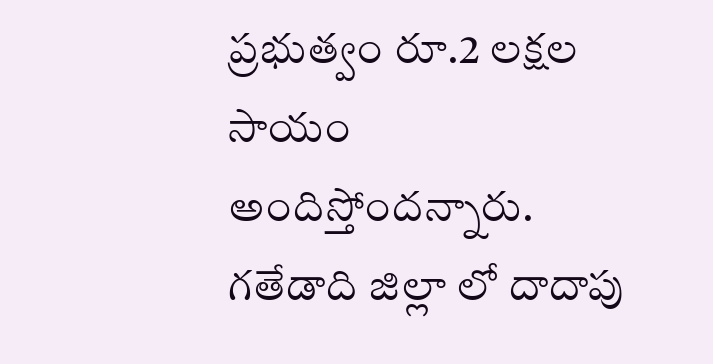ప్రభుత్వం రూ.2 లక్షల సాయం అందిస్తోందన్నారు. గతేడాది జిల్లా లో దాదాపు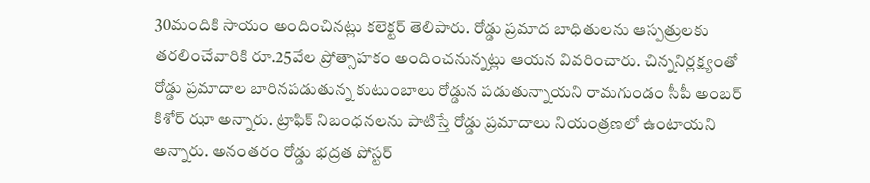30మందికి సాయం అందించినట్లు కలెక్టర్‌ తెలిపారు. రోడ్డు ప్రమాద బాధితులను ఆస్పత్రులకు తరలించేవారికి రూ.25వేల ప్రోత్సాహకం అందించనున్నట్లు ఆయన వివరించారు. చిన్ననిర్లక్ష్యంతో రోడ్డు ప్రమాదాల బారినపడుతున్న కుటుంబాలు రోడ్డున పడుతున్నాయని రామగుండం సీపీ అంబర్‌ కిశోర్‌ ఝా అన్నారు. ట్రాఫిక్‌ నిబంధనలను పాటిస్తే రోడ్డు ప్రమాదాలు నియంత్రణలో ఉంటాయని అన్నారు. అనంతరం రోడ్డు భద్రత పోస్టర్‌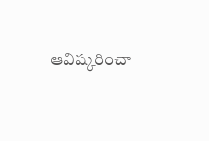ఆవిష్కరించా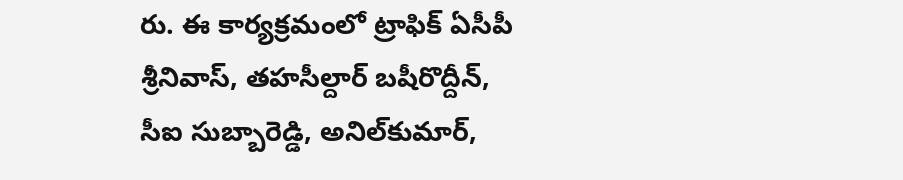రు. ఈ కార్యక్రమంలో ట్రాఫిక్‌ ఏసీపీ శ్రీనివాస్‌, తహసీల్దార్‌ బషీరొద్దీన్‌, సీఐ సుబ్బారెడ్డి, అనిల్‌కుమార్‌,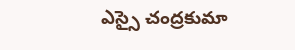ఎస్సై చంద్రకుమా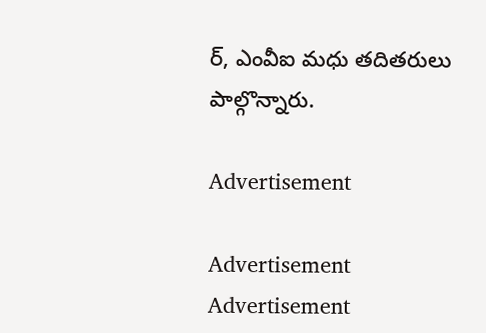ర్‌, ఎంవీఐ మధు తదితరులు పాల్గొన్నారు.

Advertisement

Advertisement
Advertisement